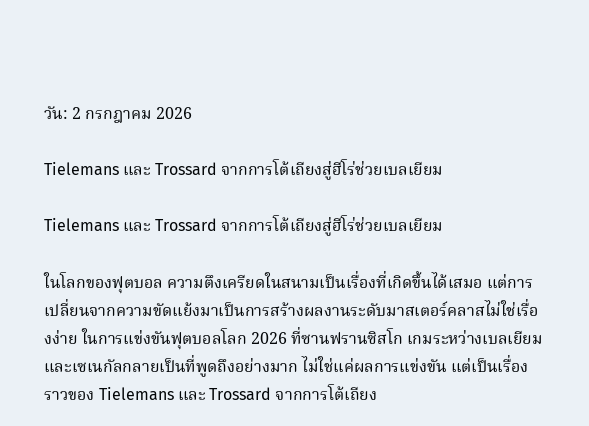วัน: 2 กรกฎาคม 2026

Tielemans และ Trossard จากการโต้เถียงสู่ฮีโร่ช่วยเบลเยียม

Tielemans และ Trossard จากการโต้เถียงสู่ฮีโร่ช่วยเบลเยียม

ในโลกของฟุตบอล ความตึงเครียดในสนามเป็นเรื่องที่เกิดขึ้นได้เสมอ แต่การเปลี่ยนจากความขัดแย้งมาเป็นการสร้างผลงานระดับมาสเตอร์คลาสไม่ใช่เรื่องง่าย ในการแข่งขันฟุตบอลโลก 2026 ที่ซานฟรานซิสโก เกมระหว่างเบลเยียมและเซเนกัลกลายเป็นที่พูดถึงอย่างมาก ไม่ใช่แค่ผลการแข่งขัน แต่เป็นเรื่องราวของ Tielemans และ Trossard จากการโต้เถียง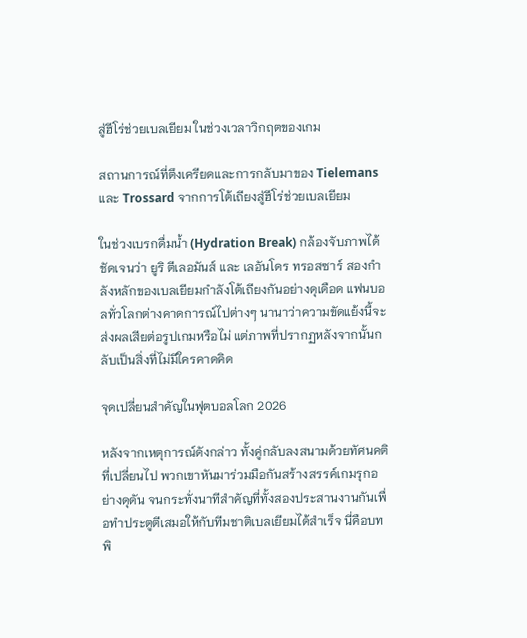สู่ฮีโร่ช่วยเบลเยียม ในช่วงเวลาวิกฤตของเกม

สถานการณ์ที่ตึงเครียดและการกลับมาของ Tielemans และ Trossard จากการโต้เถียงสู่ฮีโร่ช่วยเบลเยียม

ในช่วงเบรกดื่มน้ำ (Hydration Break) กล้องจับภาพได้ชัดเจนว่า ยูริ ตีเลอมันส์ และ เลอันโดร ทรอสซาร์ สองกำลังหลักของเบลเยียมกำลังโต้เถียงกันอย่างดุเดือด แฟนบอลทั่วโลกต่างคาดการณ์ไปต่างๆ นานาว่าความขัดแย้งนี้จะส่งผลเสียต่อรูปเกมหรือไม่ แต่ภาพที่ปรากฏหลังจากนั้นกลับเป็นสิ่งที่ไม่มีใครคาดคิด

จุดเปลี่ยนสำคัญในฟุตบอลโลก 2026

หลังจากเหตุการณ์ดังกล่าว ทั้งคู่กลับลงสนามด้วยทัศนคติที่เปลี่ยนไป พวกเขาหันมาร่วมมือกันสร้างสรรค์เกมรุกอย่างดุดัน จนกระทั่งนาทีสำคัญที่ทั้งสองประสานงานกันเพื่อทำประตูตีเสมอให้กับทีมชาติเบลเยียมได้สำเร็จ นี่คือบทพิ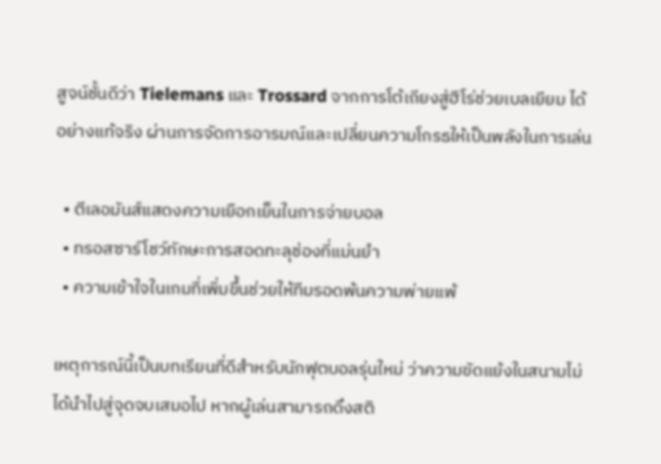สูจน์ชั้นดีว่า Tielemans และ Trossard จากการโต้เถียงสู่ฮีโร่ช่วยเบลเยียม ได้อย่างแท้จริง ผ่านการจัดการอารมณ์และเปลี่ยนความโกรธให้เป็นพลังในการเล่น

  • ตีเลอมันส์แสดงความเยือกเย็นในการจ่ายบอล
  • ทรอสซาร์โชว์ทักษะการสอดทะลุช่องที่แม่นยำ
  • ความเข้าใจในเกมที่เพิ่มขึ้นช่วยให้ทีมรอดพ้นความพ่ายแพ้

เหตุการณ์นี้เป็นบทเรียนที่ดีสำหรับนักฟุตบอลรุ่นใหม่ ว่าความขัดแย้งในสนามไม่ได้นำไปสู่จุดจบเสมอไป หากผู้เล่นสามารถดึงสติ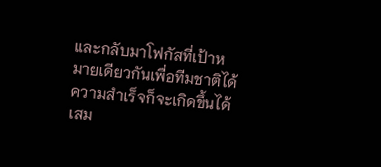และกลับมาโฟกัสที่เป้าหมายเดียวกันเพื่อทีมชาติได้ ความสำเร็จก็จะเกิดขึ้นได้เสม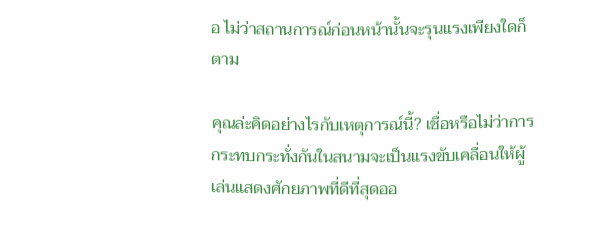อ ไม่ว่าสถานการณ์ก่อนหน้านั้นจะรุนแรงเพียงใดก็ตาม

คุณล่ะคิดอย่างไรกับเหตุการณ์นี้? เชื่อหรือไม่ว่าการกระทบกระทั่งกันในสนามจะเป็นแรงขับเคลื่อนให้ผู้เล่นแสดงศักยภาพที่ดีที่สุดออ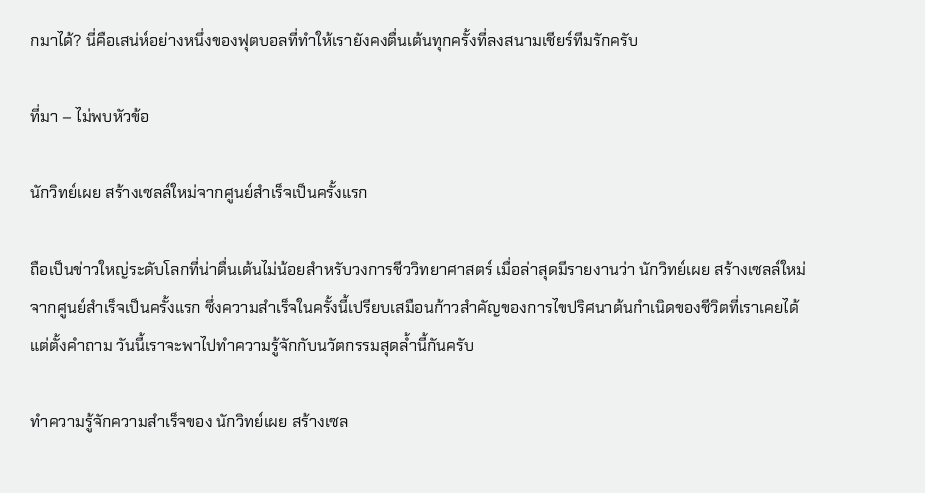กมาได้? นี่คือเสน่ห์อย่างหนึ่งของฟุตบอลที่ทำให้เรายังคงตื่นเต้นทุกครั้งที่ลงสนามเชียร์ทีมรักครับ

ที่มา – ไม่พบหัวข้อ

นักวิทย์เผย สร้างเซลล์ใหม่จากศูนย์สำเร็จเป็นครั้งแรก

ถือเป็นข่าวใหญ่ระดับโลกที่น่าตื่นเต้นไม่น้อยสำหรับวงการชีววิทยาศาสตร์ เมื่อล่าสุดมีรายงานว่า นักวิทย์เผย สร้างเซลล์ใหม่จากศูนย์สำเร็จเป็นครั้งแรก ซึ่งความสำเร็จในครั้งนี้เปรียบเสมือนก้าวสำคัญของการไขปริศนาต้นกำเนิดของชีวิตที่เราเคยได้แต่ตั้งคำถาม วันนี้เราจะพาไปทำความรู้จักกับนวัตกรรมสุดล้ำนี้กันครับ

ทำความรู้จักความสำเร็จของ นักวิทย์เผย สร้างเซล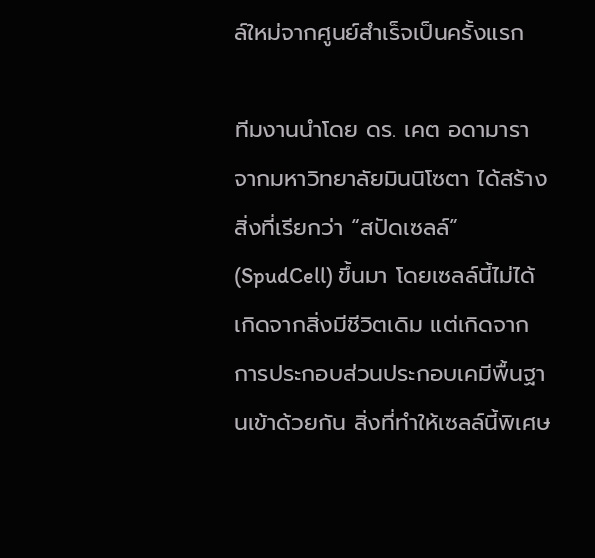ล์ใหม่จากศูนย์สำเร็จเป็นครั้งแรก

ทีมงานนำโดย ดร. เคต อดามารา จากมหาวิทยาลัยมินนิโซตา ได้สร้างสิ่งที่เรียกว่า “สปัดเซลล์” (SpudCell) ขึ้นมา โดยเซลล์นี้ไม่ได้เกิดจากสิ่งมีชีวิตเดิม แต่เกิดจากการประกอบส่วนประกอบเคมีพื้นฐานเข้าด้วยกัน สิ่งที่ทำให้เซลล์นี้พิเศษ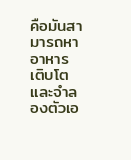คือมันสามารถหาอาหาร เติบโต และจำลองตัวเอ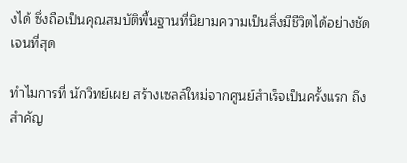งได้ ซึ่งถือเป็นคุณสมบัติพื้นฐานที่นิยามความเป็นสิ่งมีชีวิตได้อย่างชัดเจนที่สุด

ทำไมการที่ นักวิทย์เผย สร้างเซลล์ใหม่จากศูนย์สำเร็จเป็นครั้งแรก ถึงสำคัญ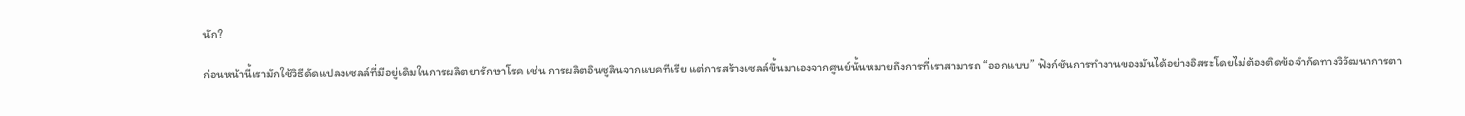นัก?

ก่อนหน้านี้เรามักใช้วิธีดัดแปลงเซลล์ที่มีอยู่เดิมในการผลิตยารักษาโรค เช่น การผลิตอินซูลินจากแบคทีเรีย แต่การสร้างเซลล์ขึ้นมาเองจากศูนย์นั้นหมายถึงการที่เราสามารถ “ออกแบบ” ฟังก์ชันการทำงานของมันได้อย่างอิสระโดยไม่ต้องติดข้อจำกัดทางวิวัฒนาการตา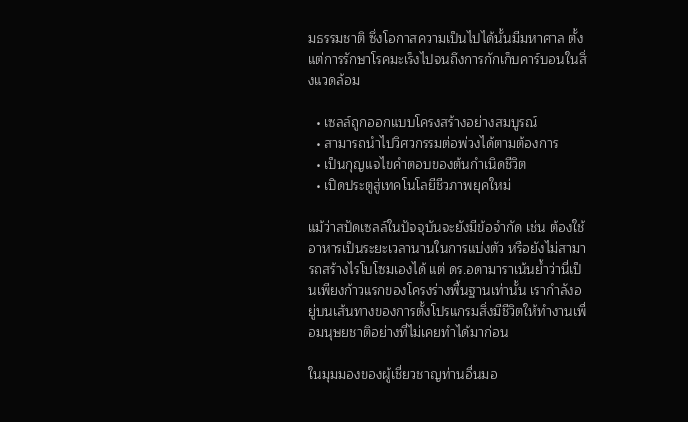มธรรมชาติ ซึ่งโอกาสความเป็นไปได้นั้นมีมหาศาล ตั้งแต่การรักษาโรคมะเร็งไปจนถึงการกักเก็บคาร์บอนในสิ่งแวดล้อม

  • เซลล์ถูกออกแบบโครงสร้างอย่างสมบูรณ์
  • สามารถนำไปวิศวกรรมต่อพ่วงได้ตามต้องการ
  • เป็นกุญแจไขคำตอบของต้นกำเนิดชีวิต
  • เปิดประตูสู่เทคโนโลยีชีวภาพยุคใหม่

แม้ว่าสปัดเซลล์ในปัจจุบันจะยังมีข้อจำกัด เช่น ต้องใช้อาหารเป็นระยะเวลานานในการแบ่งตัว หรือยังไม่สามารถสร้างไรโบโซมเองได้ แต่ ดร.อดามาราเน้นย้ำว่านี่เป็นเพียงก้าวแรกของโครงร่างพื้นฐานเท่านั้น เรากำลังอยู่บนเส้นทางของการตั้งโปรแกรมสิ่งมีชีวิตให้ทำงานเพื่อมนุษยชาติอย่างที่ไม่เคยทำได้มาก่อน

ในมุมมองของผู้เชี่ยวชาญท่านอื่นมอ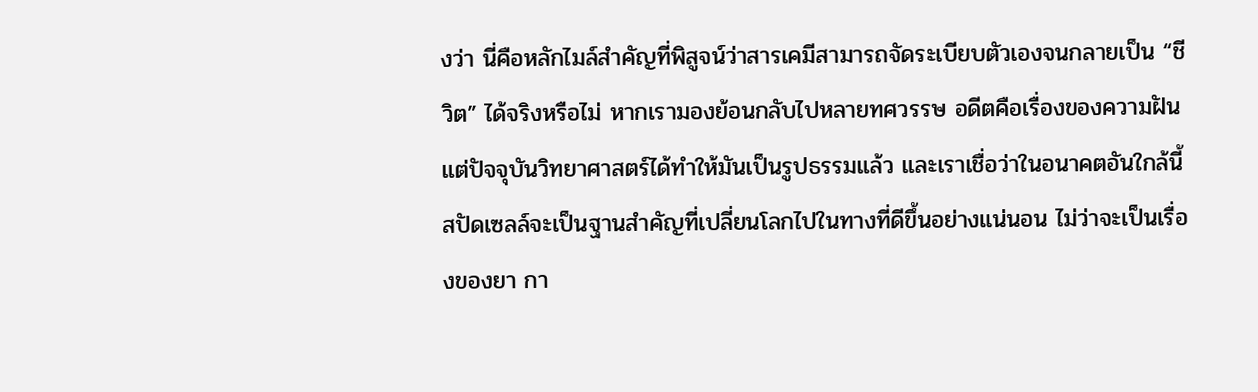งว่า นี่คือหลักไมล์สำคัญที่พิสูจน์ว่าสารเคมีสามารถจัดระเบียบตัวเองจนกลายเป็น “ชีวิต” ได้จริงหรือไม่ หากเรามองย้อนกลับไปหลายทศวรรษ อดีตคือเรื่องของความฝัน แต่ปัจจุบันวิทยาศาสตร์ได้ทำให้มันเป็นรูปธรรมแล้ว และเราเชื่อว่าในอนาคตอันใกล้นี้ สปัดเซลล์จะเป็นฐานสำคัญที่เปลี่ยนโลกไปในทางที่ดีขึ้นอย่างแน่นอน ไม่ว่าจะเป็นเรื่องของยา กา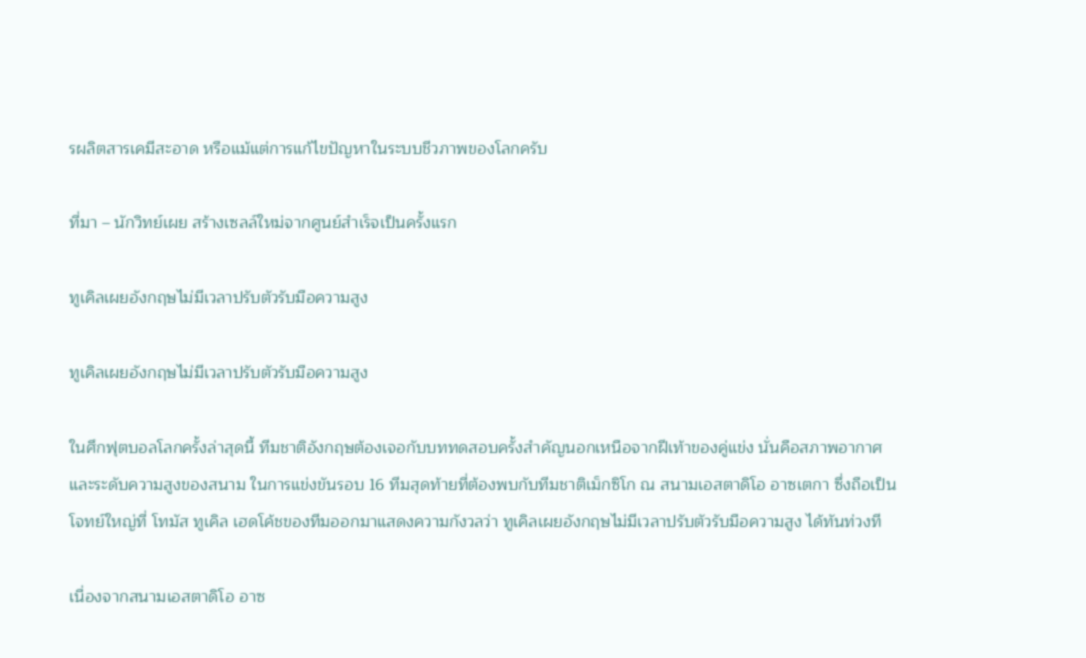รผลิตสารเคมีสะอาด หรือแม้แต่การแก้ไขปัญหาในระบบชีวภาพของโลกครับ

ที่มา – นักวิทย์เผย สร้างเซลล์ใหม่จากศูนย์สำเร็จเป็นครั้งแรก

ทูเคิลเผยอังกฤษไม่มีเวลาปรับตัวรับมือความสูง

ทูเคิลเผยอังกฤษไม่มีเวลาปรับตัวรับมือความสูง

ในศึกฟุตบอลโลกครั้งล่าสุดนี้ ทีมชาติอังกฤษต้องเจอกับบททดสอบครั้งสำคัญนอกเหนือจากฝีเท้าของคู่แข่ง นั่นคือสภาพอากาศและระดับความสูงของสนาม ในการแข่งขันรอบ 16 ทีมสุดท้ายที่ต้องพบกับทีมชาติเม็กซิโก ณ สนามเอสตาดิโอ อาซเตกา ซึ่งถือเป็นโจทย์ใหญ่ที่ โทมัส ทูเคิล เฮดโค้ชของทีมออกมาแสดงความกังวลว่า ทูเคิลเผยอังกฤษไม่มีเวลาปรับตัวรับมือความสูง ได้ทันท่วงที

เนื่องจากสนามเอสตาดิโอ อาซ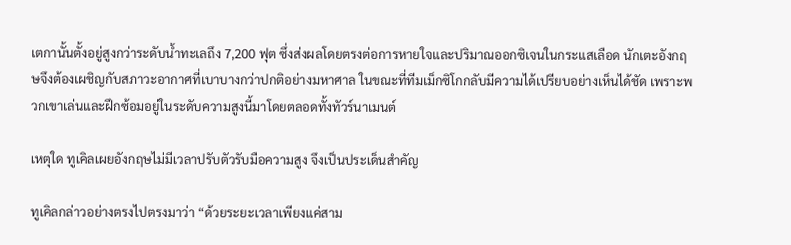เตกานั้นตั้งอยู่สูงกว่าระดับน้ำทะเลถึง 7,200 ฟุต ซึ่งส่งผลโดยตรงต่อการหายใจและปริมาณออกซิเจนในกระแสเลือด นักเตะอังกฤษจึงต้องเผชิญกับสภาวะอากาศที่เบาบางกว่าปกติอย่างมหาศาล ในขณะที่ทีมเม็กซิโกกลับมีความได้เปรียบอย่างเห็นได้ชัด เพราะพวกเขาเล่นและฝึกซ้อมอยู่ในระดับความสูงนี้มาโดยตลอดทั้งทัวร์นาเมนต์

เหตุใด ทูเคิลเผยอังกฤษไม่มีเวลาปรับตัวรับมือความสูง จึงเป็นประเด็นสำคัญ

ทูเคิลกล่าวอย่างตรงไปตรงมาว่า “ด้วยระยะเวลาเพียงแค่สาม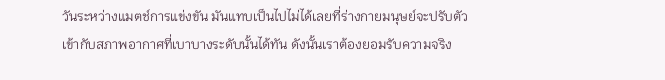วันระหว่างแมตช์การแข่งขัน มันแทบเป็นไปไม่ได้เลยที่ร่างกายมนุษย์จะปรับตัวเข้ากับสภาพอากาศที่เบาบางระดับนั้นได้ทัน ดังนั้นเราต้องยอมรับความจริง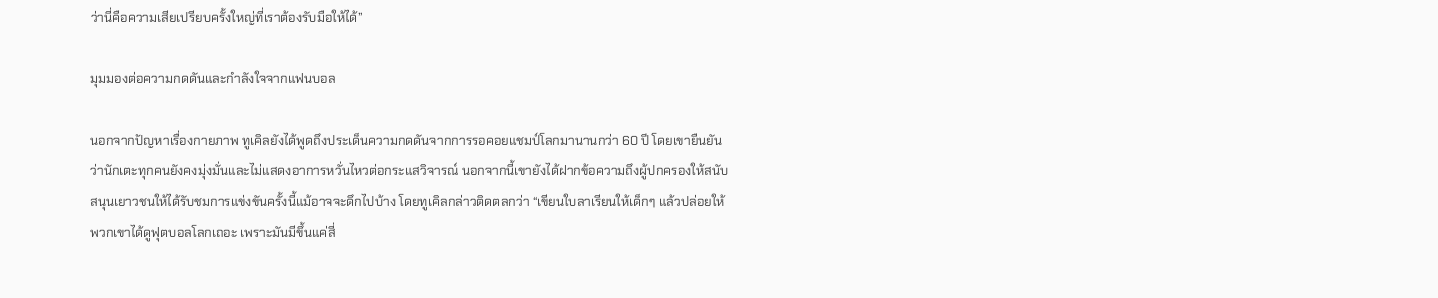ว่านี่คือความเสียเปรียบครั้งใหญ่ที่เราต้องรับมือให้ได้”

มุมมองต่อความกดดันและกำลังใจจากแฟนบอล

นอกจากปัญหาเรื่องกายภาพ ทูเคิลยังได้พูดถึงประเด็นความกดดันจากการรอคอยแชมป์โลกมานานกว่า 60 ปี โดยเขายืนยันว่านักเตะทุกคนยังคงมุ่งมั่นและไม่แสดงอาการหวั่นไหวต่อกระแสวิจารณ์ นอกจากนี้เขายังได้ฝากข้อความถึงผู้ปกครองให้สนับสนุนเยาวชนให้ได้รับชมการแข่งขันครั้งนี้แม้อาจจะดึกไปบ้าง โดยทูเคิลกล่าวติดตลกว่า “เขียนใบลาเรียนให้เด็กๆ แล้วปล่อยให้พวกเขาได้ดูฟุตบอลโลกเถอะ เพราะมันมีขึ้นแค่สี่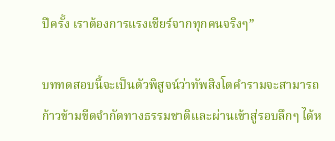ปีครั้ง เราต้องการแรงเชียร์จากทุกคนจริงๆ”

บททดสอบนี้จะเป็นตัวพิสูจน์ว่าทัพสิงโตคำรามจะสามารถก้าวข้ามขีดจำกัดทางธรรมชาติและผ่านเข้าสู่รอบลึกๆ ได้ห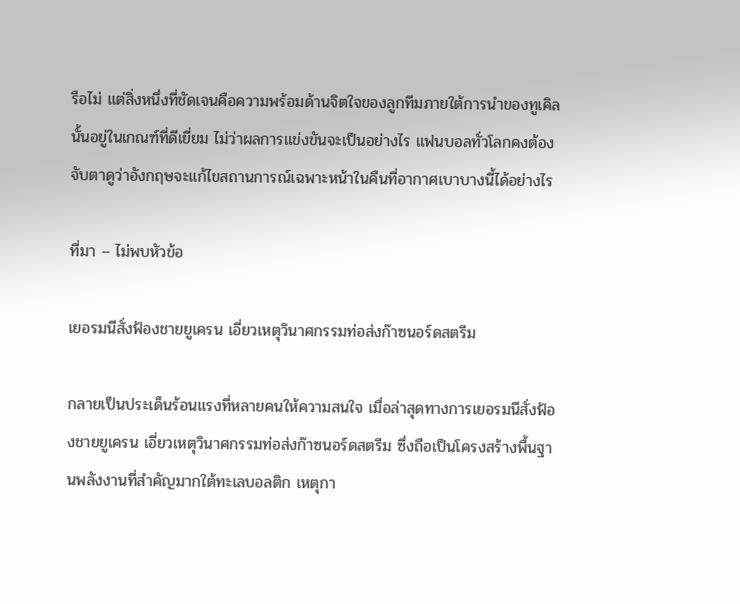รือไม่ แต่สิ่งหนึ่งที่ชัดเจนคือความพร้อมด้านจิตใจของลูกทีมภายใต้การนำของทูเคิลนั้นอยู่ในเกณฑ์ที่ดีเยี่ยม ไม่ว่าผลการแข่งขันจะเป็นอย่างไร แฟนบอลทั่วโลกคงต้องจับตาดูว่าอังกฤษจะแก้ไขสถานการณ์เฉพาะหน้าในคืนที่อากาศเบาบางนี้ได้อย่างไร

ที่มา – ไม่พบหัวข้อ

เยอรมนีสั่งฟ้องชายยูเครน เอี่ยวเหตุวินาศกรรมท่อส่งก๊าซนอร์ดสตรีม

กลายเป็นประเด็นร้อนแรงที่หลายคนให้ความสนใจ เมื่อล่าสุดทางการเยอรมนีสั่งฟ้องชายยูเครน เอี่ยวเหตุวินาศกรรมท่อส่งก๊าซนอร์ดสตรีม ซึ่งถือเป็นโครงสร้างพื้นฐานพลังงานที่สำคัญมากใต้ทะเลบอลติก เหตุกา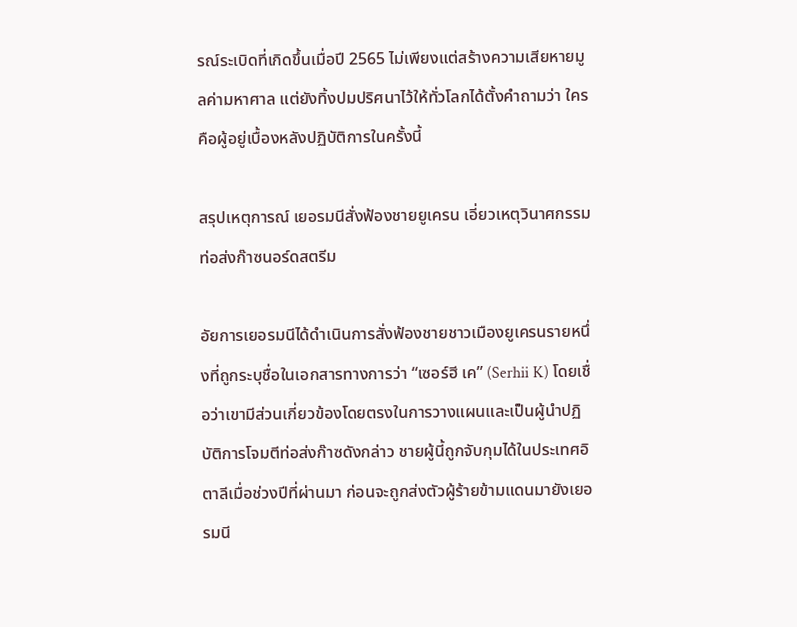รณ์ระเบิดที่เกิดขึ้นเมื่อปี 2565 ไม่เพียงแต่สร้างความเสียหายมูลค่ามหาศาล แต่ยังทิ้งปมปริศนาไว้ให้ทั่วโลกได้ตั้งคำถามว่า ใครคือผู้อยู่เบื้องหลังปฏิบัติการในครั้งนี้

สรุปเหตุการณ์ เยอรมนีสั่งฟ้องชายยูเครน เอี่ยวเหตุวินาศกรรมท่อส่งก๊าซนอร์ดสตรีม

อัยการเยอรมนีได้ดำเนินการสั่งฟ้องชายชาวเมืองยูเครนรายหนึ่งที่ถูกระบุชื่อในเอกสารทางการว่า “เซอร์ฮี เค” (Serhii K) โดยเชื่อว่าเขามีส่วนเกี่ยวข้องโดยตรงในการวางแผนและเป็นผู้นำปฏิบัติการโจมตีท่อส่งก๊าซดังกล่าว ชายผู้นี้ถูกจับกุมได้ในประเทศอิตาลีเมื่อช่วงปีที่ผ่านมา ก่อนจะถูกส่งตัวผู้ร้ายข้ามแดนมายังเยอรมนี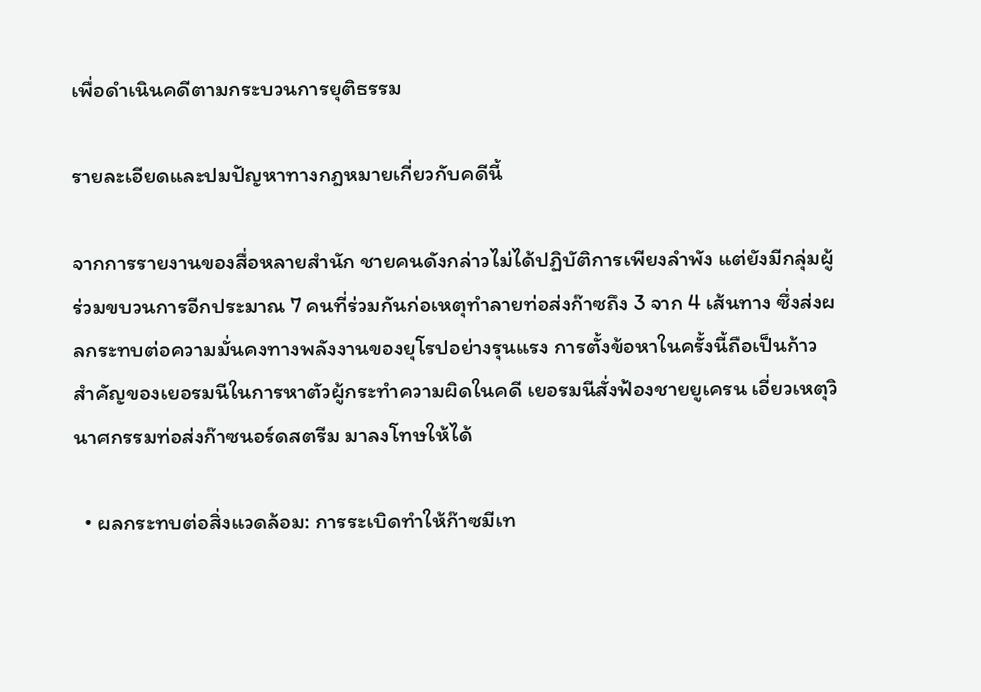เพื่อดำเนินคดีตามกระบวนการยุติธรรม

รายละเอียดและปมปัญหาทางกฎหมายเกี่ยวกับคดีนี้

จากการรายงานของสื่อหลายสำนัก ชายคนดังกล่าวไม่ได้ปฏิบัติการเพียงลำพัง แต่ยังมีกลุ่มผู้ร่วมขบวนการอีกประมาณ 7 คนที่ร่วมกันก่อเหตุทำลายท่อส่งก๊าซถึง 3 จาก 4 เส้นทาง ซึ่งส่งผลกระทบต่อความมั่นคงทางพลังงานของยุโรปอย่างรุนแรง การตั้งข้อหาในครั้งนี้ถือเป็นก้าวสำคัญของเยอรมนีในการหาตัวผู้กระทำความผิดในคดี เยอรมนีสั่งฟ้องชายยูเครน เอี่ยวเหตุวินาศกรรมท่อส่งก๊าซนอร์ดสตรีม มาลงโทษให้ได้

  • ผลกระทบต่อสิ่งแวดล้อม: การระเบิดทำให้ก๊าซมีเท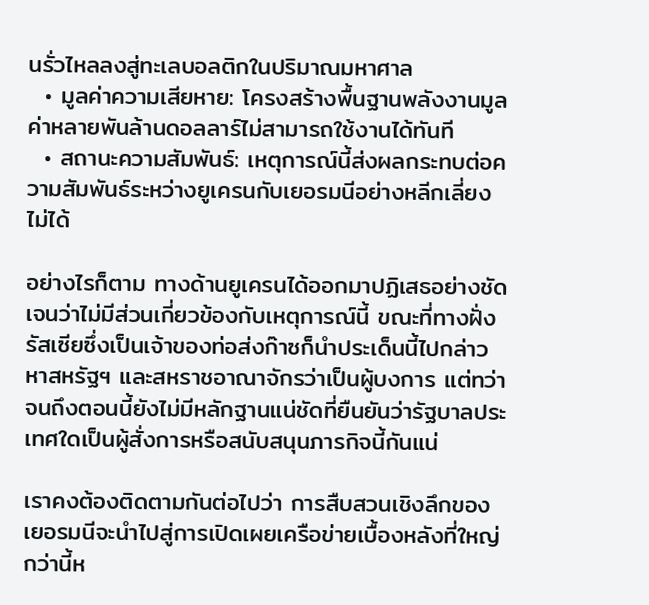นรั่วไหลลงสู่ทะเลบอลติกในปริมาณมหาศาล
  • มูลค่าความเสียหาย: โครงสร้างพื้นฐานพลังงานมูลค่าหลายพันล้านดอลลาร์ไม่สามารถใช้งานได้ทันที
  • สถานะความสัมพันธ์: เหตุการณ์นี้ส่งผลกระทบต่อความสัมพันธ์ระหว่างยูเครนกับเยอรมนีอย่างหลีกเลี่ยงไม่ได้

อย่างไรก็ตาม ทางด้านยูเครนได้ออกมาปฏิเสธอย่างชัดเจนว่าไม่มีส่วนเกี่ยวข้องกับเหตุการณ์นี้ ขณะที่ทางฝั่งรัสเซียซึ่งเป็นเจ้าของท่อส่งก๊าซก็นำประเด็นนี้ไปกล่าวหาสหรัฐฯ และสหราชอาณาจักรว่าเป็นผู้บงการ แต่ทว่าจนถึงตอนนี้ยังไม่มีหลักฐานแน่ชัดที่ยืนยันว่ารัฐบาลประเทศใดเป็นผู้สั่งการหรือสนับสนุนภารกิจนี้กันแน่

เราคงต้องติดตามกันต่อไปว่า การสืบสวนเชิงลึกของเยอรมนีจะนำไปสู่การเปิดเผยเครือข่ายเบื้องหลังที่ใหญ่กว่านี้ห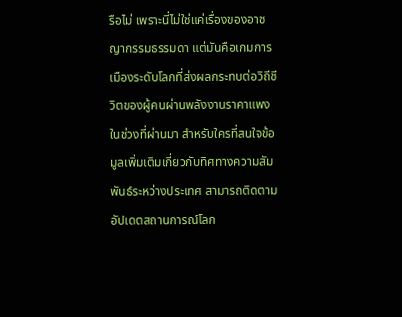รือไม่ เพราะนี่ไม่ใช่แค่เรื่องของอาชญากรรมธรรมดา แต่มันคือเกมการเมืองระดับโลกที่ส่งผลกระทบต่อวิถีชีวิตของผู้คนผ่านพลังงานราคาแพงในช่วงที่ผ่านมา สำหรับใครที่สนใจข้อมูลเพิ่มเติมเกี่ยวกับทิศทางความสัมพันธ์ระหว่างประเทศ สามารถติดตามอัปเดตสถานการณ์โลก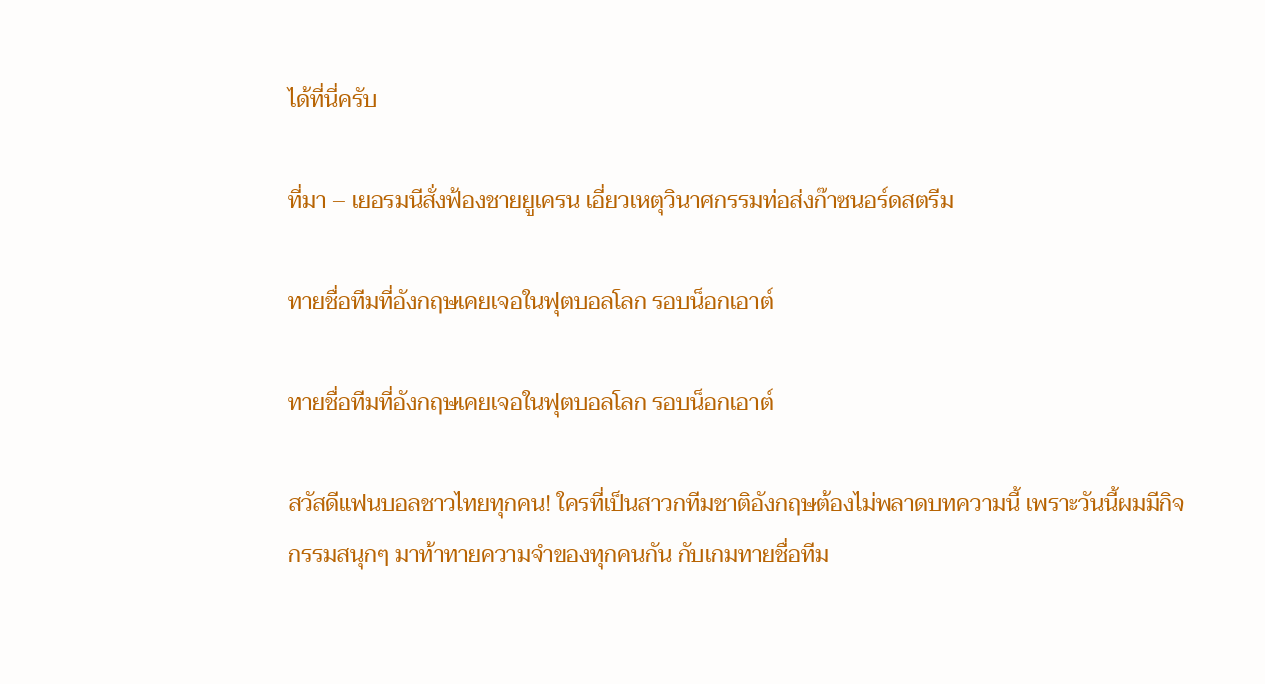ได้ที่นี่ครับ

ที่มา – เยอรมนีสั่งฟ้องชายยูเครน เอี่ยวเหตุวินาศกรรมท่อส่งก๊าซนอร์ดสตรีม

ทายชื่อทีมที่อังกฤษเคยเจอในฟุตบอลโลก รอบน็อกเอาต์

ทายชื่อทีมที่อังกฤษเคยเจอในฟุตบอลโลก รอบน็อกเอาต์

สวัสดีแฟนบอลชาวไทยทุกคน! ใครที่เป็นสาวกทีมชาติอังกฤษต้องไม่พลาดบทความนี้ เพราะวันนี้ผมมีกิจกรรมสนุกๆ มาท้าทายความจำของทุกคนกัน กับเกมทายชื่อทีม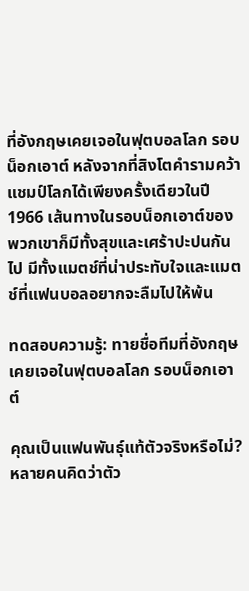ที่อังกฤษเคยเจอในฟุตบอลโลก รอบน็อกเอาต์ หลังจากที่สิงโตคำรามคว้าแชมป์โลกได้เพียงครั้งเดียวในปี 1966 เส้นทางในรอบน็อกเอาต์ของพวกเขาก็มีทั้งสุขและเศร้าปะปนกันไป มีทั้งแมตช์ที่น่าประทับใจและแมตช์ที่แฟนบอลอยากจะลืมไปให้พ้น

ทดสอบความรู้: ทายชื่อทีมที่อังกฤษเคยเจอในฟุตบอลโลก รอบน็อกเอาต์

คุณเป็นแฟนพันธุ์แท้ตัวจริงหรือไม่? หลายคนคิดว่าตัว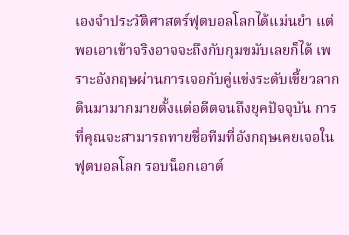เองจำประวัติศาสตร์ฟุตบอลโลกได้แม่นยำ แต่พอเอาเข้าจริงอาจจะถึงกับกุมขมับเลยก็ได้ เพราะอังกฤษผ่านการเจอกับคู่แข่งระดับเขี้ยวลากดินมามากมายตั้งแต่อดีตจนถึงยุคปัจจุบัน การที่คุณจะสามารถทายชื่อทีมที่อังกฤษเคยเจอในฟุตบอลโลก รอบน็อกเอาต์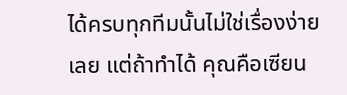ได้ครบทุกทีมนั้นไม่ใช่เรื่องง่ายเลย แต่ถ้าทำได้ คุณคือเซียน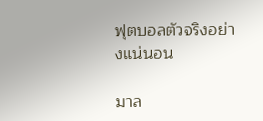ฟุตบอลตัวจริงอย่างแน่นอน

มาล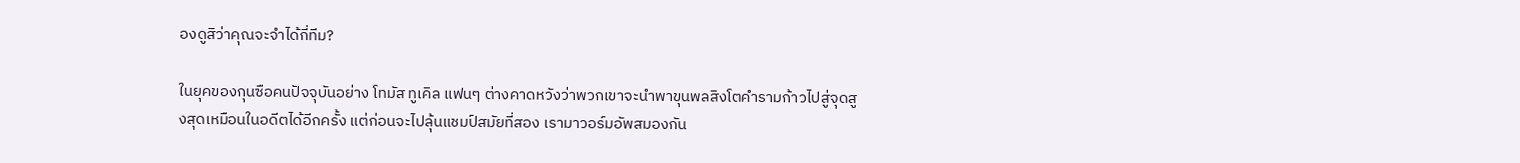องดูสิว่าคุณจะจำได้กี่ทีม?

ในยุคของกุนซือคนปัจจุบันอย่าง โทมัส ทูเคิล แฟนๆ ต่างคาดหวังว่าพวกเขาจะนำพาขุนพลสิงโตคำรามก้าวไปสู่จุดสูงสุดเหมือนในอดีตได้อีกครั้ง แต่ก่อนจะไปลุ้นแชมป์สมัยที่สอง เรามาวอร์มอัพสมองกัน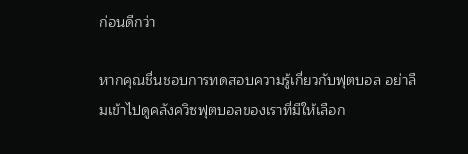ก่อนดีกว่า

หากคุณชื่นชอบการทดสอบความรู้เกี่ยวกับฟุตบอล อย่าลืมเข้าไปดูคลังควิซฟุตบอลของเราที่มีให้เลือก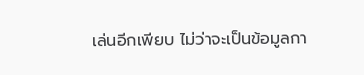เล่นอีกเพียบ ไม่ว่าจะเป็นข้อมูลกา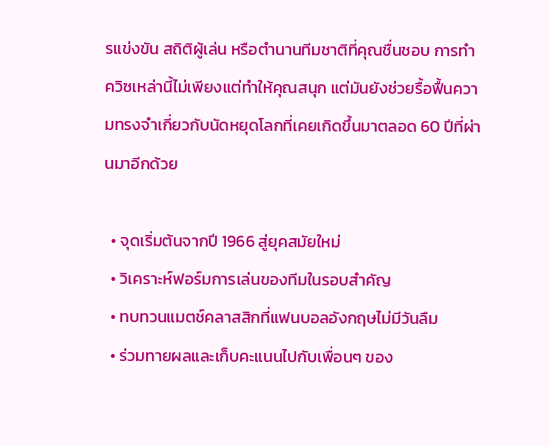รแข่งขัน สถิติผู้เล่น หรือตำนานทีมชาติที่คุณชื่นชอบ การทำควิซเหล่านี้ไม่เพียงแต่ทำให้คุณสนุก แต่มันยังช่วยรื้อฟื้นความทรงจำเกี่ยวกับนัดหยุดโลกที่เคยเกิดขึ้นมาตลอด 60 ปีที่ผ่านมาอีกด้วย

  • จุดเริ่มต้นจากปี 1966 สู่ยุคสมัยใหม่
  • วิเคราะห์ฟอร์มการเล่นของทีมในรอบสำคัญ
  • ทบทวนแมตช์คลาสสิกที่แฟนบอลอังกฤษไม่มีวันลืม
  • ร่วมทายผลและเก็บคะแนนไปกับเพื่อนๆ ของ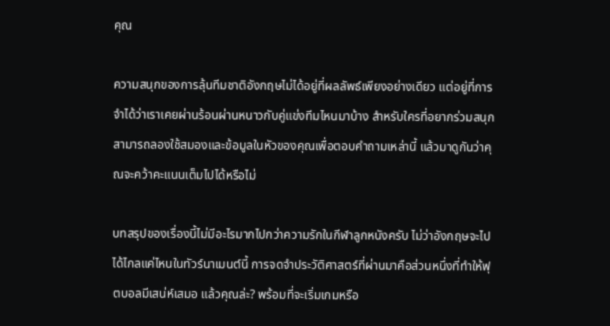คุณ

ความสนุกของการลุ้นทีมชาติอังกฤษไม่ได้อยู่ที่ผลลัพธ์เพียงอย่างเดียว แต่อยู่ที่การจำได้ว่าเราเคยผ่านร้อนผ่านหนาวกับคู่แข่งทีมไหนมาบ้าง สำหรับใครที่อยากร่วมสนุก สามารถลองใช้สมองและข้อมูลในหัวของคุณเพื่อตอบคำถามเหล่านี้ แล้วมาดูกันว่าคุณจะคว้าคะแนนเต็มไปได้หรือไม่

บทสรุปของเรื่องนี้ไม่มีอะไรมากไปกว่าความรักในกีฬาลูกหนังครับ ไม่ว่าอังกฤษจะไปได้ไกลแค่ไหนในทัวร์นาเมนต์นี้ การจดจำประวัติศาสตร์ที่ผ่านมาคือส่วนหนึ่งที่ทำให้ฟุตบอลมีเสน่ห์เสมอ แล้วคุณล่ะ? พร้อมที่จะเริ่มเกมหรือ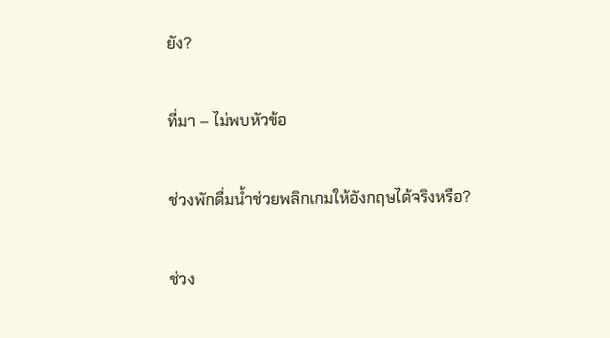ยัง?

ที่มา – ไม่พบหัวข้อ

ช่วงพักดื่มน้ำช่วยพลิกเกมให้อังกฤษได้จริงหรือ?

ช่วง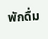พักดื่ม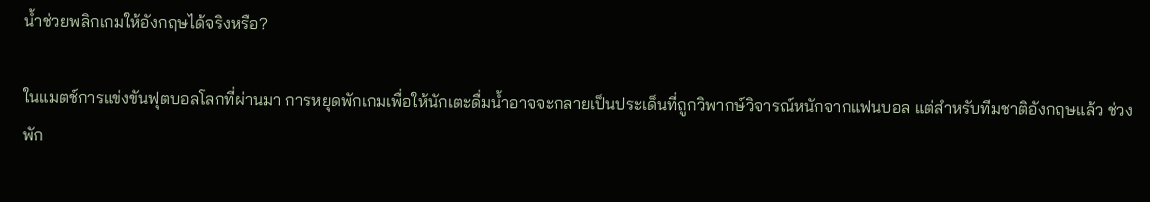น้ำช่วยพลิกเกมให้อังกฤษได้จริงหรือ?

ในแมตช์การแข่งขันฟุตบอลโลกที่ผ่านมา การหยุดพักเกมเพื่อให้นักเตะดื่มน้ำอาจจะกลายเป็นประเด็นที่ถูกวิพากษ์วิจารณ์หนักจากแฟนบอล แต่สำหรับทีมชาติอังกฤษแล้ว ช่วงพัก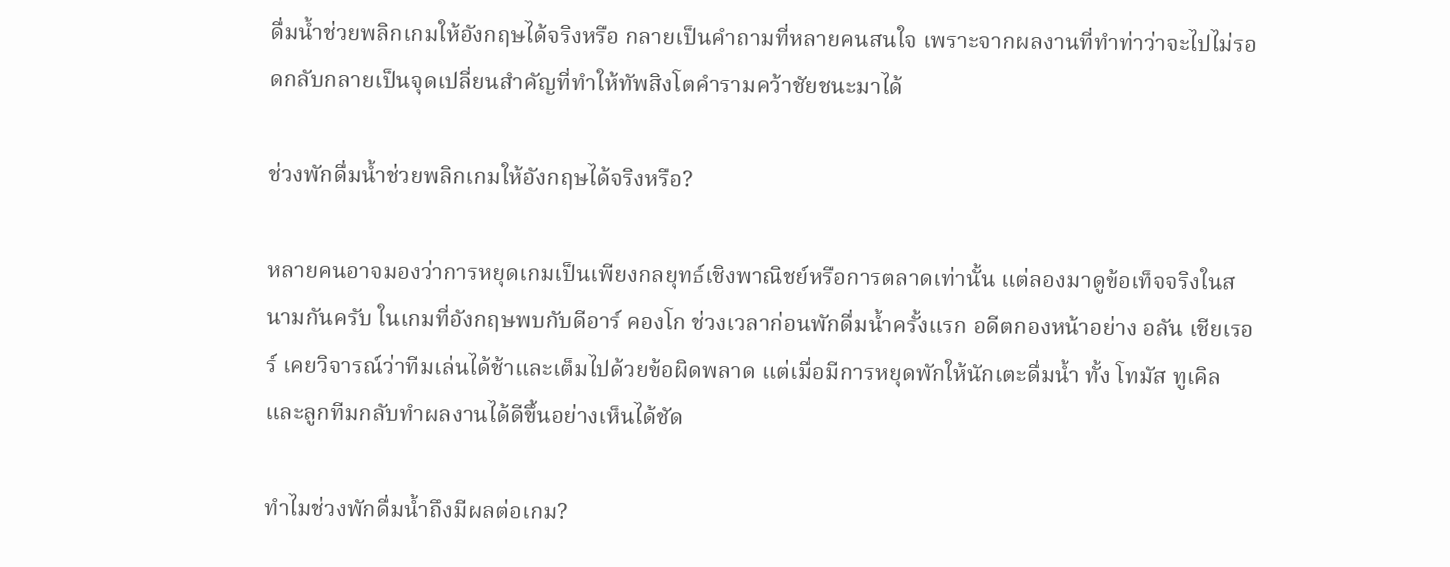ดื่มน้ำช่วยพลิกเกมให้อังกฤษได้จริงหรือ กลายเป็นคำถามที่หลายคนสนใจ เพราะจากผลงานที่ทำท่าว่าจะไปไม่รอดกลับกลายเป็นจุดเปลี่ยนสำคัญที่ทำให้ทัพสิงโตคำรามคว้าชัยชนะมาได้

ช่วงพักดื่มน้ำช่วยพลิกเกมให้อังกฤษได้จริงหรือ?

หลายคนอาจมองว่าการหยุดเกมเป็นเพียงกลยุทธ์เชิงพาณิชย์หรือการตลาดเท่านั้น แต่ลองมาดูข้อเท็จจริงในสนามกันครับ ในเกมที่อังกฤษพบกับดีอาร์ คองโก ช่วงเวลาก่อนพักดื่มน้ำครั้งแรก อดีตกองหน้าอย่าง อลัน เชียเรอร์ เคยวิจารณ์ว่าทีมเล่นได้ช้าและเต็มไปด้วยข้อผิดพลาด แต่เมื่อมีการหยุดพักให้นักเตะดื่มน้ำ ทั้ง โทมัส ทูเคิล และลูกทีมกลับทำผลงานได้ดีขึ้นอย่างเห็นได้ชัด

ทำไมช่วงพักดื่มน้ำถึงมีผลต่อเกม?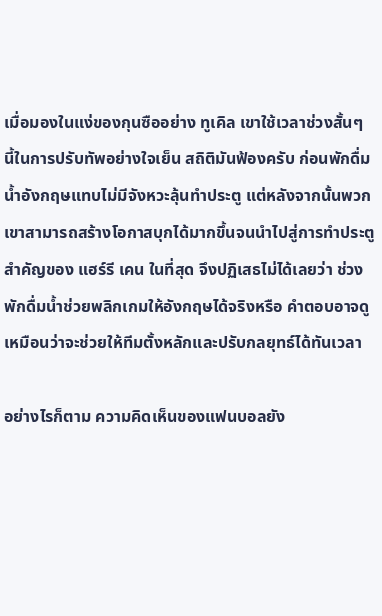เมื่อมองในแง่ของกุนซืออย่าง ทูเคิล เขาใช้เวลาช่วงสั้นๆ นี้ในการปรับทัพอย่างใจเย็น สถิติมันฟ้องครับ ก่อนพักดื่มน้ำอังกฤษแทบไม่มีจังหวะลุ้นทำประตู แต่หลังจากนั้นพวกเขาสามารถสร้างโอกาสบุกได้มากขึ้นจนนำไปสู่การทำประตูสำคัญของ แฮร์รี เคน ในที่สุด จึงปฏิเสธไม่ได้เลยว่า ช่วงพักดื่มน้ำช่วยพลิกเกมให้อังกฤษได้จริงหรือ คำตอบอาจดูเหมือนว่าจะช่วยให้ทีมตั้งหลักและปรับกลยุทธ์ได้ทันเวลา

อย่างไรก็ตาม ความคิดเห็นของแฟนบอลยัง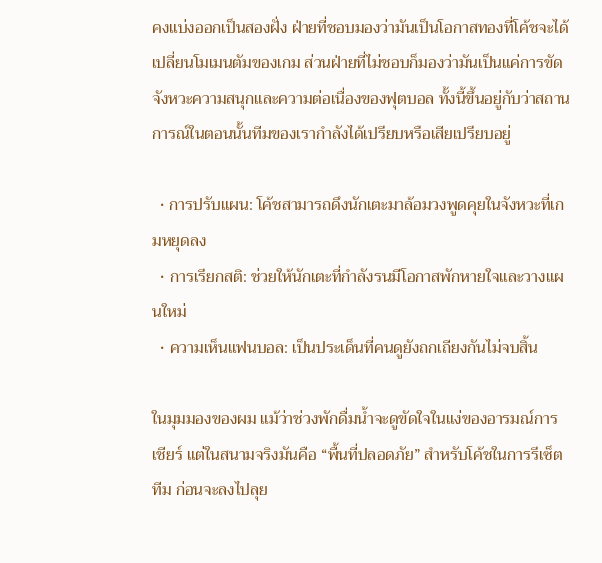คงแบ่งออกเป็นสองฝั่ง ฝ่ายที่ชอบมองว่ามันเป็นโอกาสทองที่โค้ชจะได้เปลี่ยนโมเมนตัมของเกม ส่วนฝ่ายที่ไม่ชอบก็มองว่ามันเป็นแค่การขัดจังหวะความสนุกและความต่อเนื่องของฟุตบอล ทั้งนี้ขึ้นอยู่กับว่าสถานการณ์ในตอนนั้นทีมของเรากำลังได้เปรียบหรือเสียเปรียบอยู่

  • การปรับแผน: โค้ชสามารถดึงนักเตะมาล้อมวงพูดคุยในจังหวะที่เกมหยุดลง
  • การเรียกสติ: ช่วยให้นักเตะที่กำลังรนมีโอกาสพักหายใจและวางแผนใหม่
  • ความเห็นแฟนบอล: เป็นประเด็นที่คนดูยังถกเถียงกันไม่จบสิ้น

ในมุมมองของผม แม้ว่าช่วงพักดื่มน้ำจะดูขัดใจในแง่ของอารมณ์การเชียร์ แต่ในสนามจริงมันคือ “พื้นที่ปลอดภัย” สำหรับโค้ชในการรีเซ็ตทีม ก่อนจะลงไปลุย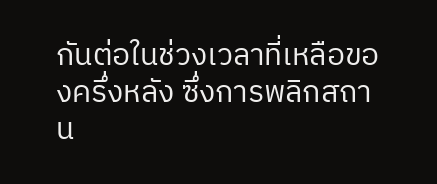กันต่อในช่วงเวลาที่เหลือของครึ่งหลัง ซึ่งการพลิกสถาน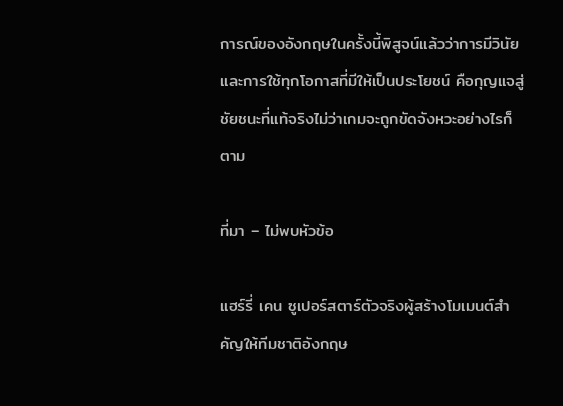การณ์ของอังกฤษในครั้งนี้พิสูจน์แล้วว่าการมีวินัยและการใช้ทุกโอกาสที่มีให้เป็นประโยชน์ คือกุญแจสู่ชัยชนะที่แท้จริงไม่ว่าเกมจะถูกขัดจังหวะอย่างไรก็ตาม

ที่มา – ไม่พบหัวข้อ

แฮร์รี่ เคน ซูเปอร์สตาร์ตัวจริงผู้สร้างโมเมนต์สำคัญให้ทีมชาติอังกฤษ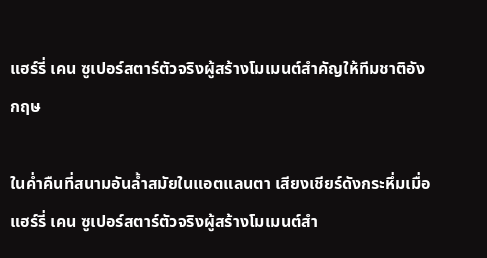แฮร์รี่ เคน ซูเปอร์สตาร์ตัวจริงผู้สร้างโมเมนต์สำคัญให้ทีมชาติอังกฤษ

ในค่ำคืนที่สนามอันล้ำสมัยในแอตแลนตา เสียงเชียร์ดังกระหึ่มเมื่อ แฮร์รี่ เคน ซูเปอร์สตาร์ตัวจริงผู้สร้างโมเมนต์สำ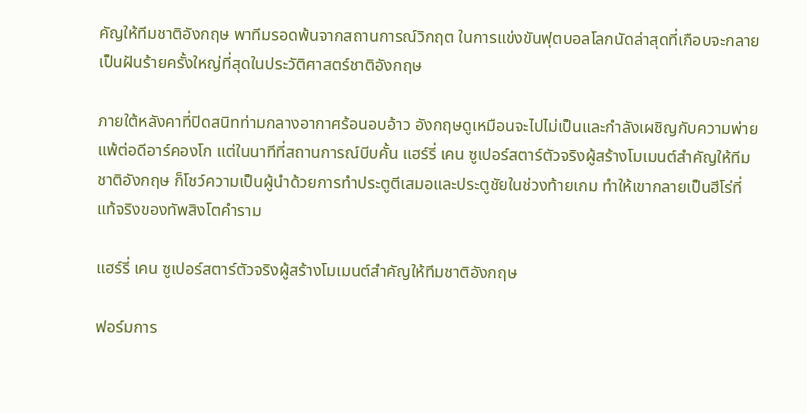คัญให้ทีมชาติอังกฤษ พาทีมรอดพ้นจากสถานการณ์วิกฤต ในการแข่งขันฟุตบอลโลกนัดล่าสุดที่เกือบจะกลายเป็นฝันร้ายครั้งใหญ่ที่สุดในประวัติศาสตร์ชาติอังกฤษ

ภายใต้หลังคาที่ปิดสนิทท่ามกลางอากาศร้อนอบอ้าว อังกฤษดูเหมือนจะไปไม่เป็นและกำลังเผชิญกับความพ่ายแพ้ต่อดีอาร์คองโก แต่ในนาทีที่สถานการณ์บีบคั้น แฮร์รี่ เคน ซูเปอร์สตาร์ตัวจริงผู้สร้างโมเมนต์สำคัญให้ทีมชาติอังกฤษ ก็โชว์ความเป็นผู้นำด้วยการทำประตูตีเสมอและประตูชัยในช่วงท้ายเกม ทำให้เขากลายเป็นฮีโร่ที่แท้จริงของทัพสิงโตคำราม

แฮร์รี่ เคน ซูเปอร์สตาร์ตัวจริงผู้สร้างโมเมนต์สำคัญให้ทีมชาติอังกฤษ

ฟอร์มการ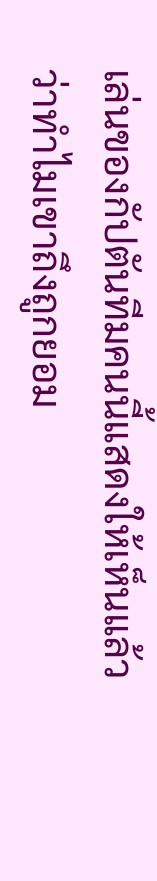เล่นของกัปตันทีมคนนี้แสดงให้เห็นแล้วว่าทำไมเขาถึงถูกยอม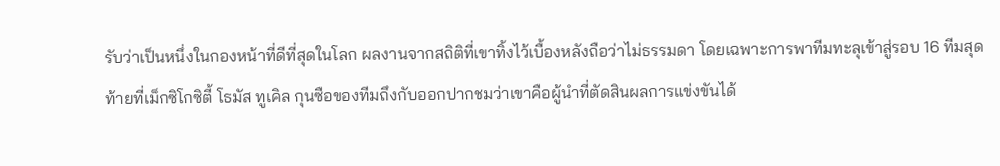รับว่าเป็นหนึ่งในกองหน้าที่ดีที่สุดในโลก ผลงานจากสถิติที่เขาทิ้งไว้เบื้องหลังถือว่าไม่ธรรมดา โดยเฉพาะการพาทีมทะลุเข้าสู่รอบ 16 ทีมสุดท้ายที่เม็กซิโกซิตี้ โธมัส ทูเคิล กุนซือของทีมถึงกับออกปากชมว่าเขาคือผู้นำที่ตัดสินผลการแข่งขันได้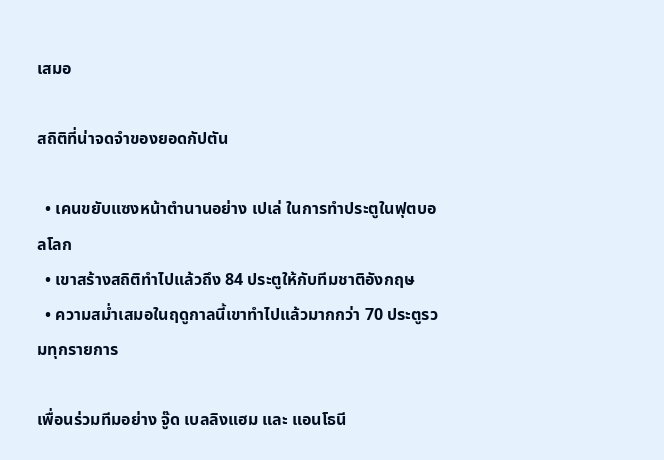เสมอ

สถิติที่น่าจดจำของยอดกัปตัน

  • เคนขยับแซงหน้าตำนานอย่าง เปเล่ ในการทำประตูในฟุตบอลโลก
  • เขาสร้างสถิติทำไปแล้วถึง 84 ประตูให้กับทีมชาติอังกฤษ
  • ความสม่ำเสมอในฤดูกาลนี้เขาทำไปแล้วมากกว่า 70 ประตูรวมทุกรายการ

เพื่อนร่วมทีมอย่าง จู๊ด เบลลิงแฮม และ แอนโธนี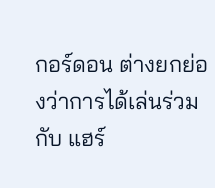กอร์ดอน ต่างยกย่องว่าการได้เล่นร่วมกับ แฮร์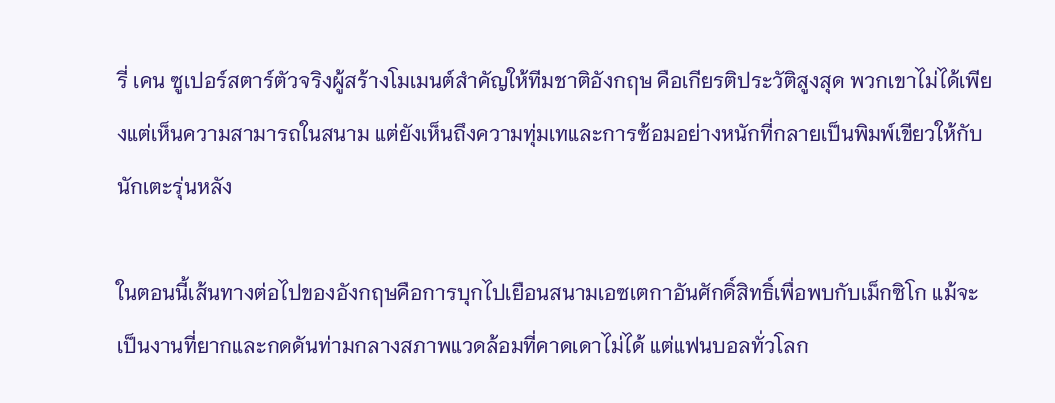รี่ เคน ซูเปอร์สตาร์ตัวจริงผู้สร้างโมเมนต์สำคัญให้ทีมชาติอังกฤษ คือเกียรติประวัติสูงสุด พวกเขาไม่ได้เพียงแต่เห็นความสามารถในสนาม แต่ยังเห็นถึงความทุ่มเทและการซ้อมอย่างหนักที่กลายเป็นพิมพ์เขียวให้กับนักเตะรุ่นหลัง

ในตอนนี้เส้นทางต่อไปของอังกฤษคือการบุกไปเยือนสนามเอซเตกาอันศักดิ์สิทธิ์เพื่อพบกับเม็กซิโก แม้จะเป็นงานที่ยากและกดดันท่ามกลางสภาพแวดล้อมที่คาดเดาไม่ได้ แต่แฟนบอลทั่วโลก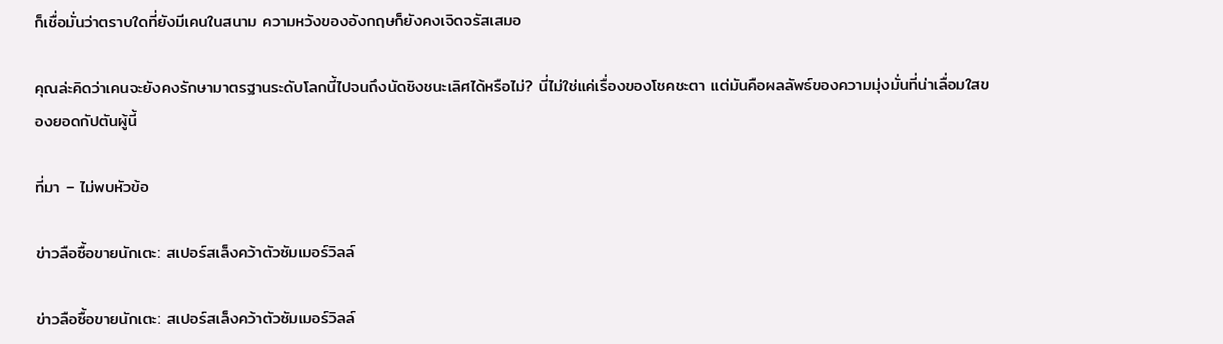ก็เชื่อมั่นว่าตราบใดที่ยังมีเคนในสนาม ความหวังของอังกฤษก็ยังคงเจิดจรัสเสมอ

คุณล่ะคิดว่าเคนจะยังคงรักษามาตรฐานระดับโลกนี้ไปจนถึงนัดชิงชนะเลิศได้หรือไม่? นี่ไม่ใช่แค่เรื่องของโชคชะตา แต่มันคือผลลัพธ์ของความมุ่งมั่นที่น่าเลื่อมใสของยอดกัปตันผู้นี้

ที่มา – ไม่พบหัวข้อ

ข่าวลือซื้อขายนักเตะ: สเปอร์สเล็งคว้าตัวซัมเมอร์วิลล์

ข่าวลือซื้อขายนักเตะ: สเปอร์สเล็งคว้าตัวซัมเมอร์วิลล์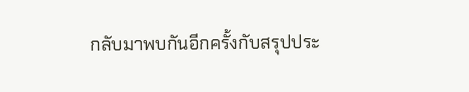กลับมาพบกันอีกครั้งกับสรุปประ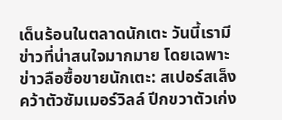เด็นร้อนในตลาดนักเตะ วันนี้เรามีข่าวที่น่าสนใจมากมาย โดยเฉพาะข่าวลือซื้อขายนักเตะ: สเปอร์สเล็งคว้าตัวซัมเมอร์วิลล์ ปีกขวาตัวเก่ง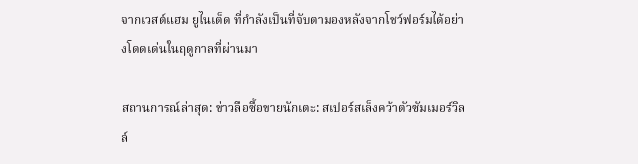จากเวสต์แฮม ยูไนเต็ด ที่กำลังเป็นที่จับตามองหลังจากโชว์ฟอร์มได้อย่างโดดเด่นในฤดูกาลที่ผ่านมา

สถานการณ์ล่าสุด: ข่าวลือซื้อขายนักเตะ: สเปอร์สเล็งคว้าตัวซัมเมอร์วิลล์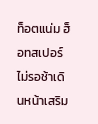ท็อตแน่ม ฮ็อทสเปอร์ ไม่รอช้าเดินหน้าเสริม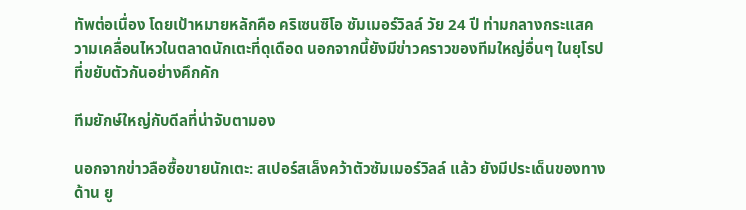ทัพต่อเนื่อง โดยเป้าหมายหลักคือ คริเซนซิโอ ซัมเมอร์วิลล์ วัย 24 ปี ท่ามกลางกระแสความเคลื่อนไหวในตลาดนักเตะที่ดุเดือด นอกจากนี้ยังมีข่าวคราวของทีมใหญ่อื่นๆ ในยุโรปที่ขยับตัวกันอย่างคึกคัก

ทีมยักษ์ใหญ่กับดีลที่น่าจับตามอง

นอกจากข่าวลือซื้อขายนักเตะ: สเปอร์สเล็งคว้าตัวซัมเมอร์วิลล์ แล้ว ยังมีประเด็นของทางด้าน ยู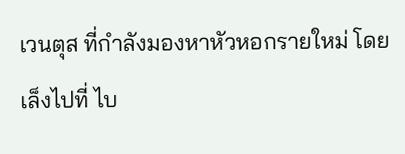เวนตุส ที่กำลังมองหาหัวหอกรายใหม่ โดยเล็งไปที่ ไบ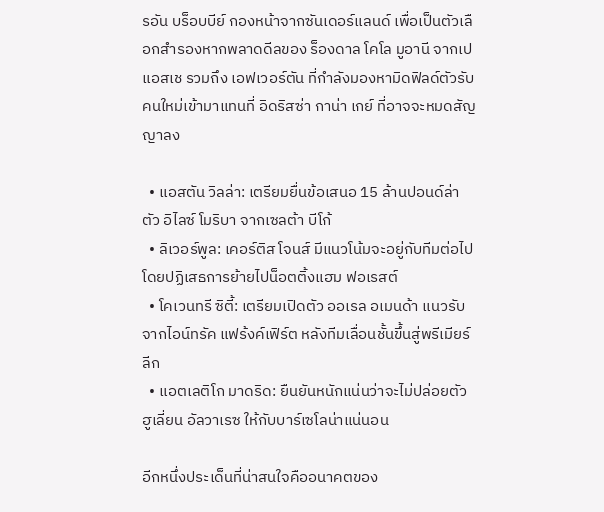รอัน บร็อบบีย์ กองหน้าจากซันเดอร์แลนด์ เพื่อเป็นตัวเลือกสำรองหากพลาดดีลของ ร็องดาล โคโล มูอานี จากเปแอสเช รวมถึง เอฟเวอร์ตัน ที่กำลังมองหามิดฟิลด์ตัวรับคนใหม่เข้ามาแทนที่ อิดริสซ่า กาน่า เกย์ ที่อาจจะหมดสัญญาลง

  • แอสตัน วิลล่า: เตรียมยื่นข้อเสนอ 15 ล้านปอนด์ล่าตัว อิไลซ์ โมริบา จากเซลต้า บีโก้
  • ลิเวอร์พูล: เคอร์ติส โจนส์ มีแนวโน้มจะอยู่กับทีมต่อไป โดยปฏิเสธการย้ายไปน็อตติ้งแฮม ฟอเรสต์
  • โคเวนทรี ซิตี้: เตรียมเปิดตัว ออเรล อเมนด้า แนวรับจากไอน์ทรัค แฟร้งค์เฟิร์ต หลังทีมเลื่อนชั้นขึ้นสู่พรีเมียร์ลีก
  • แอตเลติโก มาดริด: ยืนยันหนักแน่นว่าจะไม่ปล่อยตัว ฮูเลี่ยน อัลวาเรซ ให้กับบาร์เซโลน่าแน่นอน

อีกหนึ่งประเด็นที่น่าสนใจคืออนาคตของ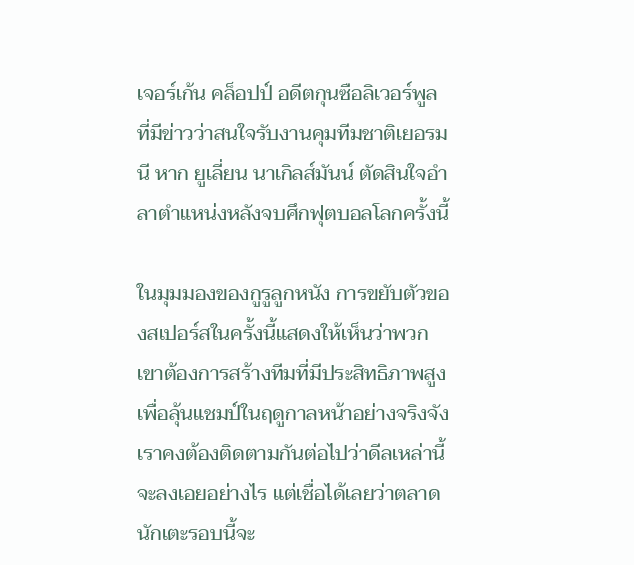เจอร์เก้น คล็อปป์ อดีตกุนซือลิเวอร์พูล ที่มีข่าวว่าสนใจรับงานคุมทีมชาติเยอรมนี หาก ยูเลี่ยน นาเกิลส์มันน์ ตัดสินใจอำลาตำแหน่งหลังจบศึกฟุตบอลโลกครั้งนี้

ในมุมมองของกูรูลูกหนัง การขยับตัวของสเปอร์สในครั้งนี้แสดงให้เห็นว่าพวกเขาต้องการสร้างทีมที่มีประสิทธิภาพสูงเพื่อลุ้นแชมป์ในฤดูกาลหน้าอย่างจริงจัง เราคงต้องติดตามกันต่อไปว่าดีลเหล่านี้จะลงเอยอย่างไร แต่เชื่อได้เลยว่าตลาดนักเตะรอบนี้จะ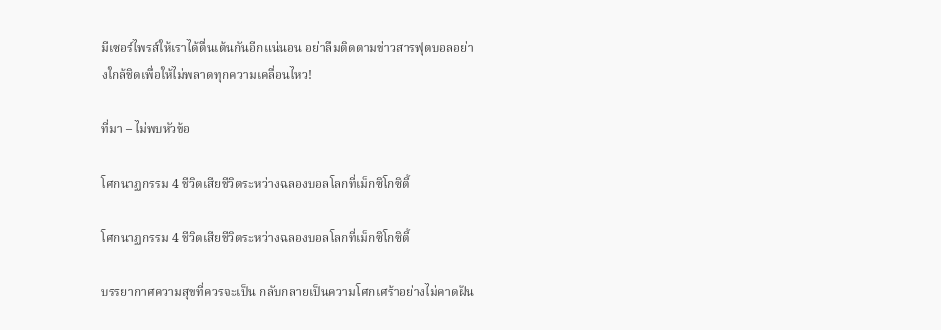มีเซอร์ไพรส์ให้เราได้ตื่นเต้นกันอีกแน่นอน อย่าลืมติดตามข่าวสารฟุตบอลอย่างใกล้ชิดเพื่อให้ไม่พลาดทุกความเคลื่อนไหว!

ที่มา – ไม่พบหัวข้อ

โศกนาฏกรรม 4 ชีวิตเสียชีวิตระหว่างฉลองบอลโลกที่เม็กซิโกซิตี้

โศกนาฏกรรม 4 ชีวิตเสียชีวิตระหว่างฉลองบอลโลกที่เม็กซิโกซิตี้

บรรยากาศความสุขที่ควรจะเป็น กลับกลายเป็นความโศกเศร้าอย่างไม่คาดฝัน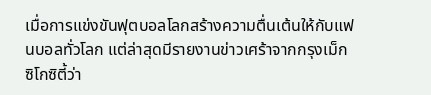เมื่อการแข่งขันฟุตบอลโลกสร้างความตื่นเต้นให้กับแฟนบอลทั่วโลก แต่ล่าสุดมีรายงานข่าวเศร้าจากกรุงเม็กซิโกซิตี้ว่า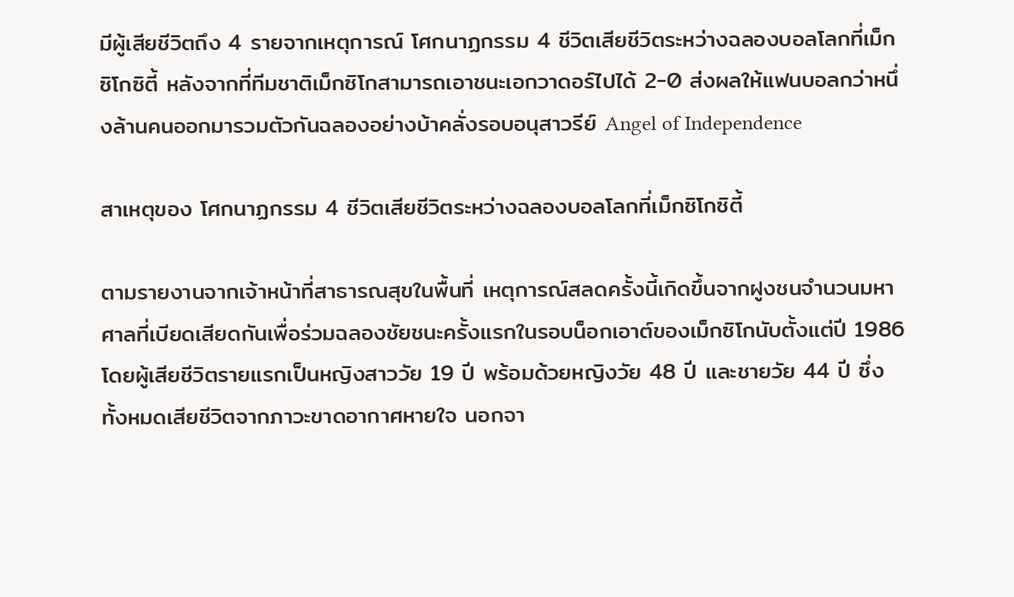มีผู้เสียชีวิตถึง 4 รายจากเหตุการณ์ โศกนาฏกรรม 4 ชีวิตเสียชีวิตระหว่างฉลองบอลโลกที่เม็กซิโกซิตี้ หลังจากที่ทีมชาติเม็กซิโกสามารถเอาชนะเอกวาดอร์ไปได้ 2-0 ส่งผลให้แฟนบอลกว่าหนึ่งล้านคนออกมารวมตัวกันฉลองอย่างบ้าคลั่งรอบอนุสาวรีย์ Angel of Independence

สาเหตุของ โศกนาฏกรรม 4 ชีวิตเสียชีวิตระหว่างฉลองบอลโลกที่เม็กซิโกซิตี้

ตามรายงานจากเจ้าหน้าที่สาธารณสุขในพื้นที่ เหตุการณ์สลดครั้งนี้เกิดขึ้นจากฝูงชนจำนวนมหาศาลที่เบียดเสียดกันเพื่อร่วมฉลองชัยชนะครั้งแรกในรอบน็อกเอาต์ของเม็กซิโกนับตั้งแต่ปี 1986 โดยผู้เสียชีวิตรายแรกเป็นหญิงสาววัย 19 ปี พร้อมด้วยหญิงวัย 48 ปี และชายวัย 44 ปี ซึ่งทั้งหมดเสียชีวิตจากภาวะขาดอากาศหายใจ นอกจา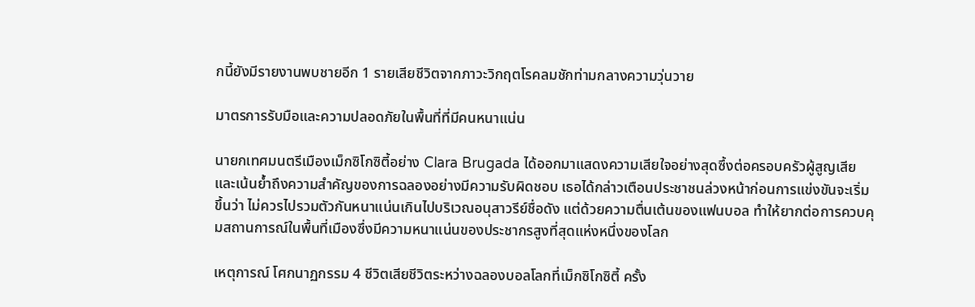กนี้ยังมีรายงานพบชายอีก 1 รายเสียชีวิตจากภาวะวิกฤตโรคลมชักท่ามกลางความวุ่นวาย

มาตรการรับมือและความปลอดภัยในพื้นที่ที่มีคนหนาแน่น

นายกเทศมนตรีเมืองเม็กซิโกซิตี้อย่าง Clara Brugada ได้ออกมาแสดงความเสียใจอย่างสุดซึ้งต่อครอบครัวผู้สูญเสีย และเน้นย้ำถึงความสำคัญของการฉลองอย่างมีความรับผิดชอบ เธอได้กล่าวเตือนประชาชนล่วงหน้าก่อนการแข่งขันจะเริ่มขึ้นว่า ไม่ควรไปรวมตัวกันหนาแน่นเกินไปบริเวณอนุสาวรีย์ชื่อดัง แต่ด้วยความตื่นเต้นของแฟนบอล ทำให้ยากต่อการควบคุมสถานการณ์ในพื้นที่เมืองซึ่งมีความหนาแน่นของประชากรสูงที่สุดแห่งหนึ่งของโลก

เหตุการณ์ โศกนาฏกรรม 4 ชีวิตเสียชีวิตระหว่างฉลองบอลโลกที่เม็กซิโกซิตี้ ครั้ง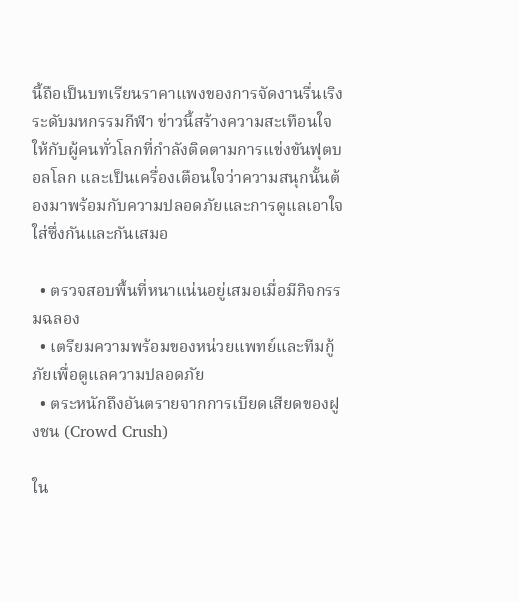นี้ถือเป็นบทเรียนราคาแพงของการจัดงานรื่นเริงระดับมหกรรมกีฬา ข่าวนี้สร้างความสะเทือนใจให้กับผู้คนทั่วโลกที่กำลังติดตามการแข่งขันฟุตบอลโลก และเป็นเครื่องเตือนใจว่าความสนุกนั้นต้องมาพร้อมกับความปลอดภัยและการดูแลเอาใจใส่ซึ่งกันและกันเสมอ

  • ตรวจสอบพื้นที่หนาแน่นอยู่เสมอเมื่อมีกิจกรรมฉลอง
  • เตรียมความพร้อมของหน่วยแพทย์และทีมกู้ภัยเพื่อดูแลความปลอดภัย
  • ตระหนักถึงอันตรายจากการเบียดเสียดของฝูงชน (Crowd Crush)

ใน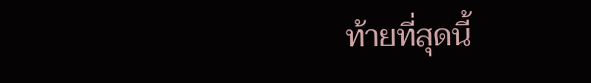ท้ายที่สุดนี้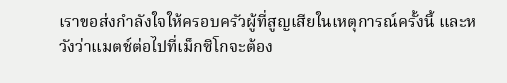เราขอส่งกำลังใจให้ครอบครัวผู้ที่สูญเสียในเหตุการณ์ครั้งนี้ และหวังว่าแมตช์ต่อไปที่เม็กซิโกจะต้อง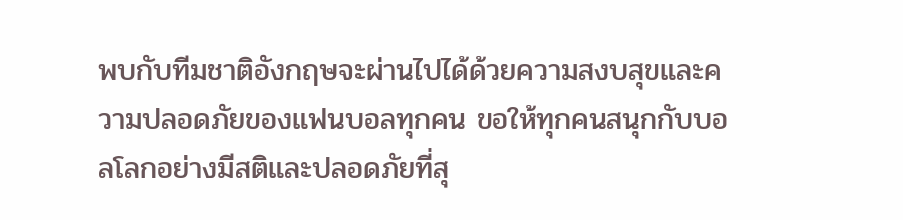พบกับทีมชาติอังกฤษจะผ่านไปได้ด้วยความสงบสุขและความปลอดภัยของแฟนบอลทุกคน ขอให้ทุกคนสนุกกับบอลโลกอย่างมีสติและปลอดภัยที่สุ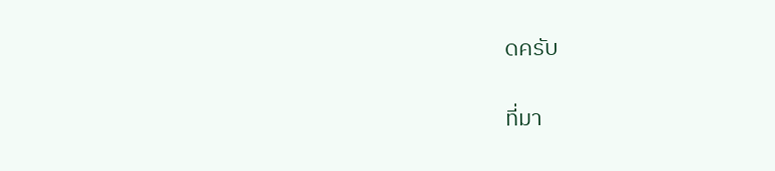ดครับ

ที่มา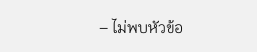– ไม่พบหัวข้อ